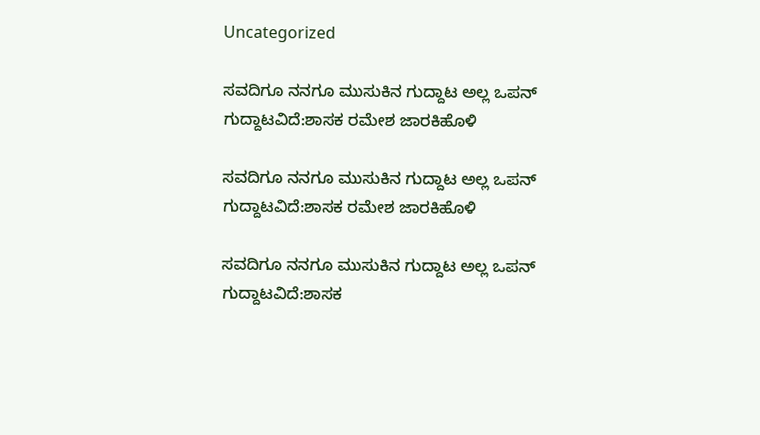Uncategorized

ಸವದಿಗೂ ನನಗೂ ಮುಸುಕಿನ ಗುದ್ದಾಟ ಅಲ್ಲ ಒಪನ್ ಗುದ್ದಾಟವಿದೆ:ಶಾಸಕ ರಮೇಶ ಜಾರಕಿಹೊಳಿ

ಸವದಿಗೂ ನನಗೂ ಮುಸುಕಿನ ಗುದ್ದಾಟ ಅಲ್ಲ ಒಪನ್ ಗುದ್ದಾಟವಿದೆ:ಶಾಸಕ ರಮೇಶ ಜಾರಕಿಹೊಳಿ

ಸವದಿಗೂ ನನಗೂ ಮುಸುಕಿನ ಗುದ್ದಾಟ ಅಲ್ಲ ಒಪನ್ ಗುದ್ದಾಟವಿದೆ:ಶಾಸಕ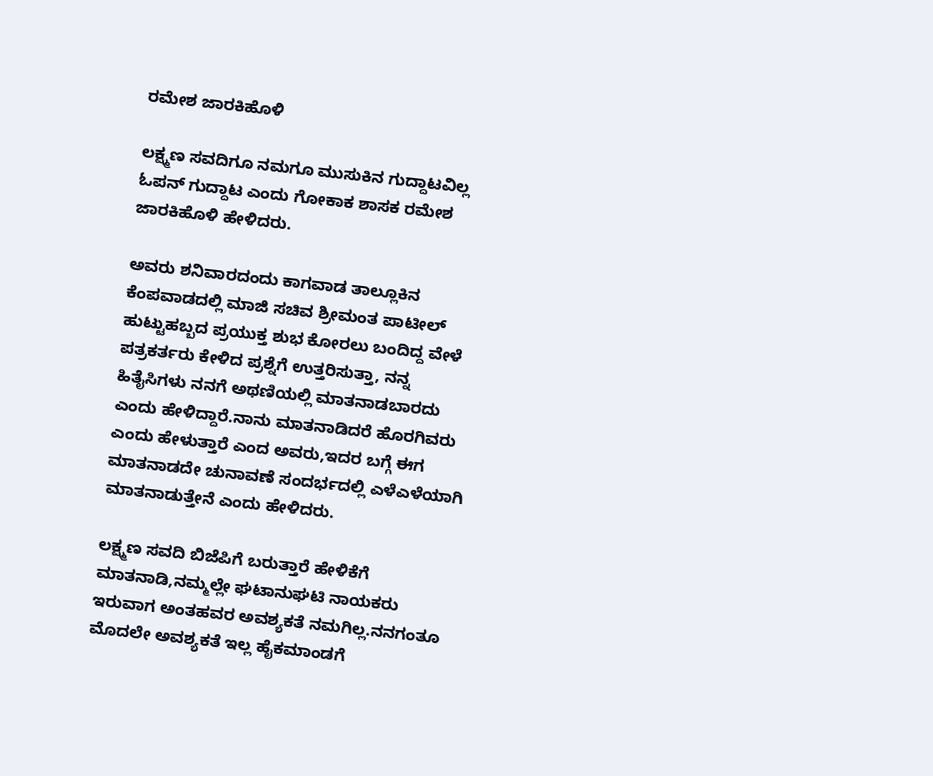ರಮೇಶ ಜಾರಕಿಹೊಳಿ

ಲಕ್ಷ್ಮಣ ಸವದಿಗೂ ನಮಗೂ ಮುಸುಕಿನ ಗುದ್ದಾಟವಿಲ್ಲ ಓಪನ್ ಗುದ್ದಾಟ ಎಂದು ಗೋಕಾಕ ಶಾಸಕ ರಮೇಶ ಜಾರಕಿಹೊಳಿ ಹೇಳಿದರು.

ಅವರು ಶನಿವಾರದಂದು ಕಾಗವಾಡ ತಾಲ್ಲೂಕಿನ ಕೆಂಪವಾಡದಲ್ಲಿ ಮಾಜಿ ಸಚಿವ ಶ್ರೀಮಂತ ಪಾಟೀಲ್ ಹುಟ್ಟುಹಬ್ಬದ ಪ್ರಯುಕ್ತ ಶುಭ ಕೋರಲು ಬಂದಿದ್ದ ವೇಳೆ ಪತ್ರಕರ್ತರು ಕೇಳಿದ ಪ್ರಶ್ನೆಗೆ ಉತ್ತರಿಸುತ್ತಾ, ನನ್ನ ಹಿತೈಸಿಗಳು ನನಗೆ ಅಥಣಿಯಲ್ಲಿ ಮಾತನಾಡಬಾರದು ಎಂದು ಹೇಳಿದ್ದಾರೆ.ನಾನು ಮಾತನಾಡಿದರೆ ಹೊರಗಿವರು ಎಂದು ಹೇಳುತ್ತಾರೆ ಎಂದ ಅವರು,ಇದರ ಬಗ್ಗೆ ಈಗ ಮಾತನಾಡದೇ ಚುನಾವಣೆ ಸಂದರ್ಭದಲ್ಲಿ ಎಳೆಎಳೆಯಾಗಿ ಮಾತನಾಡುತ್ತೇನೆ ಎಂದು ಹೇಳಿದರು.

ಲಕ್ಷ್ಮಣ ಸವದಿ ಬಿಜೆಪಿಗೆ ಬರುತ್ತಾರೆ ಹೇಳಿಕೆಗೆ ಮಾತನಾಡಿ,ನಮ್ಮಲ್ಲೇ ಘಟಾನುಘಟಿ ನಾಯಕರು ಇರುವಾಗ ಅಂತಹವರ ಅವಶ್ಯಕತೆ ನಮಗಿಲ್ಲ.ನನಗಂತೂ ಮೊದಲೇ ಅವಶ್ಯಕತೆ ಇಲ್ಲ ಹೈಕಮಾಂಡಗೆ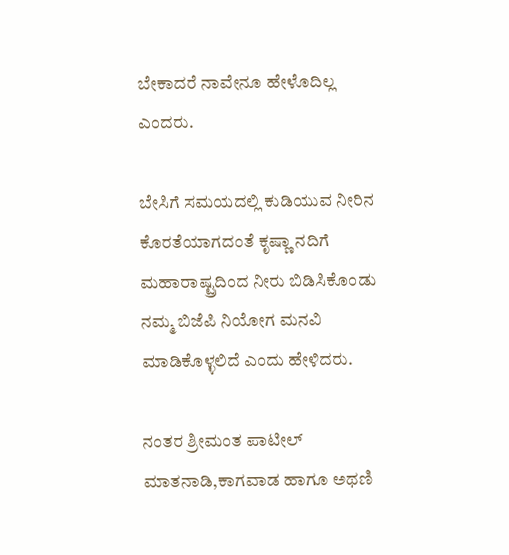ಬೇಕಾದರೆ ನಾವೇನೂ ಹೇಳೊದಿಲ್ಲ ಎಂದರು.

ಬೇಸಿಗೆ ಸಮಯದಲ್ಲಿ ಕುಡಿಯುವ ನೀರಿನ ಕೊರತೆಯಾಗದಂತೆ ಕೃಷ್ಣಾ ನದಿಗೆ ಮಹಾರಾಷ್ಟ್ರದಿಂದ ನೀರು ಬಿಡಿಸಿಕೊಂಡು ನಮ್ಮ ಬಿಜೆಪಿ ನಿಯೋಗ ಮನವಿ ಮಾಡಿಕೊಳ್ಳಲಿದೆ ಎಂದು ಹೇಳಿದರು.

ನಂತರ ಶ್ರೀಮಂತ ಪಾಟೀಲ್ ಮಾತನಾಡಿ,ಕಾಗವಾಡ ಹಾಗೂ ಅಥಣಿ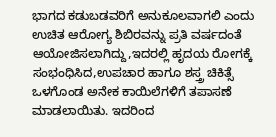ಭಾಗದ ಕಡುಬಡವರಿಗೆ ಅನುಕೂಲವಾಗಲಿ ಎಂದು ಉಚಿತ ಆರೋಗ್ಯ ಶಿಬಿರವನ್ನು ಪ್ರತಿ ವರ್ಷದಂತೆ ಆಯೋಜಿಸಲಾಗಿದ್ದು,ಇದರಲ್ಲಿ ಹೃದಯ ರೋಗಕ್ಕೆ ಸಂಭಂಧಿಸಿದ,ಉಪಚಾರ ಹಾಗೂ ಶಸ್ತ್ರ ಚಿಕಿತ್ಸೆ ಒಳಗೊಂಡ ಅನೇಕ ಕಾಯಿಲೆಗಳಿಗೆ ತಪಾಸಣೆ ಮಾಡಲಾಯಿತು. ಇದರಿಂದ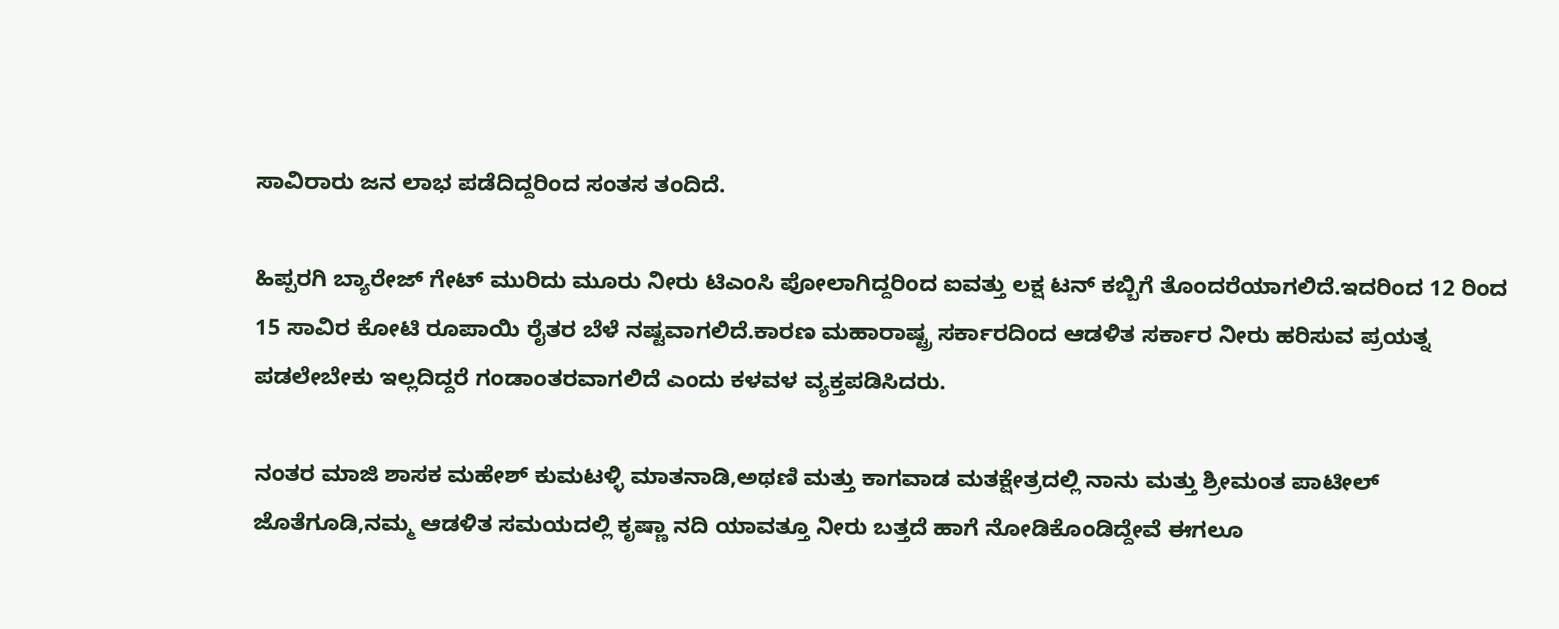ಸಾವಿರಾರು ಜನ ಲಾಭ ಪಡೆದಿದ್ದರಿಂದ ಸಂತಸ ತಂದಿದೆ.

ಹಿಪ್ಪರಗಿ ಬ್ಯಾರೇಜ್ ಗೇಟ್ ಮುರಿದು ಮೂರು ನೀರು ಟಿಎಂಸಿ ಪೋಲಾಗಿದ್ದರಿಂದ ಐವತ್ತು ಲಕ್ಷ ಟನ್ ಕಬ್ಬಿಗೆ ತೊಂದರೆಯಾಗಲಿದೆ.ಇದರಿಂದ 12 ರಿಂದ 15 ಸಾವಿರ ಕೋಟಿ ರೂಪಾಯಿ ರೈತರ ಬೆಳೆ ನಷ್ಟವಾಗಲಿದೆ.ಕಾರಣ ಮಹಾರಾಷ್ಟ್ರ ಸರ್ಕಾರದಿಂದ ಆಡಳಿತ ಸರ್ಕಾರ ನೀರು ಹರಿಸುವ ಪ್ರಯತ್ನ ಪಡಲೇಬೇಕು ಇಲ್ಲದಿದ್ದರೆ ಗಂಡಾಂತರವಾಗಲಿದೆ ಎಂದು ಕಳವಳ ವ್ಯಕ್ತಪಡಿಸಿದರು.

ನಂತರ ಮಾಜಿ ಶಾಸಕ ಮಹೇಶ್ ಕುಮಟಳ್ಳಿ ಮಾತನಾಡಿ,ಅಥಣಿ ಮತ್ತು ಕಾಗವಾಡ ಮತಕ್ಷೇತ್ರದಲ್ಲಿ ನಾನು ಮತ್ತು ಶ್ರೀಮಂತ ಪಾಟೀಲ್ ಜೊತೆಗೂಡಿ,ನಮ್ಮ ಆಡಳಿತ ಸಮಯದಲ್ಲಿ ಕೃಷ್ಣಾ ನದಿ ಯಾವತ್ತೂ ನೀರು ಬತ್ತದೆ ಹಾಗೆ ನೋಡಿಕೊಂಡಿದ್ದೇವೆ ಈಗಲೂ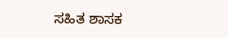ಸಹಿತ ಶಾಸಕ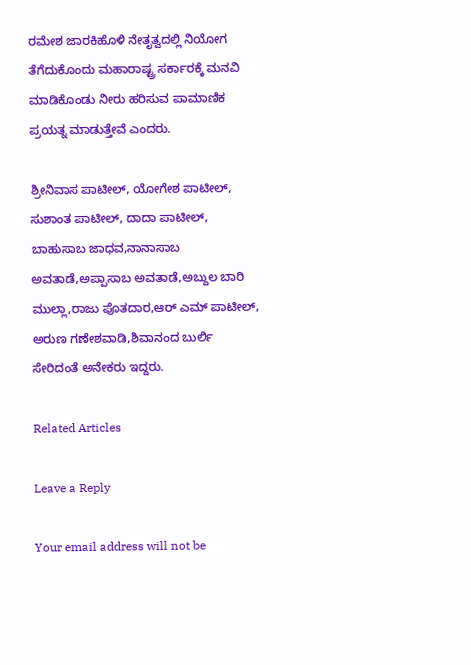ರಮೇಶ ಜಾರಕಿಹೊಳಿ ನೇತೃತ್ವದಲ್ಲಿ ನಿಯೋಗ ತೆಗೆದುಕೊಂದು ಮಹಾರಾಷ್ಟ್ರ ಸರ್ಕಾರಕ್ಕೆ ಮನವಿ ಮಾಡಿಕೊಂಡು ನೀರು ಹರಿಸುವ ಪಾಮಾಣಿಕ ಪ್ರಯತ್ನ ಮಾಡುತ್ತೇವೆ ಎಂದರು.

ಶ್ರೀನಿವಾಸ ಪಾಟೀಲ್, ಯೋಗೇಶ ಪಾಟೀಲ್, ಸುಶಾಂತ ಪಾಟೀಲ್, ದಾದಾ ಪಾಟೀಲ್, ಬಾಹುಸಾಬ ಜಾಧವ,ನಾನಾಸಾಬ ಅವತಾಡೆ,ಅಪ್ಪಾಸಾಬ ಅವತಾಡೆ,ಅಬ್ದುಲ ಬಾರಿ ಮುಲ್ಲಾ,ರಾಜು ಪೊತದಾರ,ಆರ್ ಎಮ್ ಪಾಟೀಲ್, ಅರುಣ ಗಣೇಶವಾಡಿ,ಶಿವಾನಂದ ಬುರ್ಲಿ ಸೇರಿದಂತೆ ಅನೇಕರು ಇದ್ದರು.

Related Articles

Leave a Reply

Your email address will not be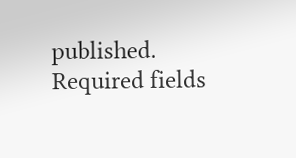published. Required fields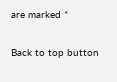are marked *

Back to top button